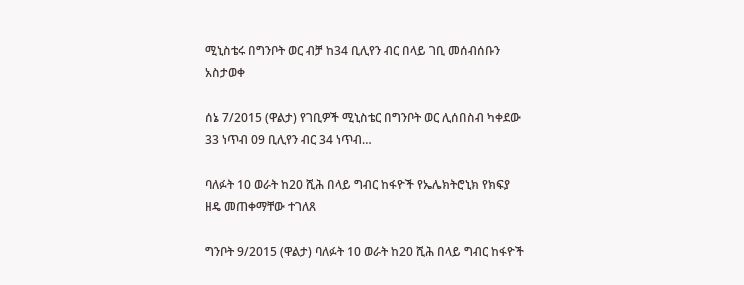ሚኒስቴሩ በግንቦት ወር ብቻ ከ34 ቢሊየን ብር በላይ ገቢ መሰብሰቡን አስታወቀ

ሰኔ 7/2015 (ዋልታ) የገቢዎች ሚኒስቴር በግንቦት ወር ሊሰበስብ ካቀደው 33 ነጥብ 09 ቢሊየን ብር 34 ነጥብ…

ባለፉት 10 ወራት ከ20 ሺሕ በላይ ግብር ከፋዮች የኤሌክትሮኒክ የክፍያ ዘዴ መጠቀማቸው ተገለጸ

ግንቦት 9/2015 (ዋልታ) ባለፉት 10 ወራት ከ20 ሺሕ በላይ ግብር ከፋዮች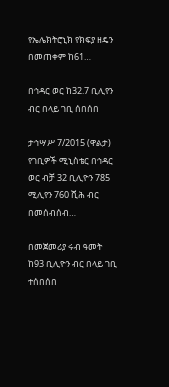የኤሌክትሮኒክ የክፍያ ዘዴን በመጠቀም ከ61…

በኅዳር ወር ከ32.7 ቢሊየን ብር በላይ ገቢ ሰበሰበ

ታኅሣሥ 7/2015 (ዋልታ) የገቢዎች ሚኒስቴር በኅዳር ወር ብቻ 32 ቢሊዮን 785 ሚሊየን 760 ሺሕ ብር በመሰብሰብ…

በመጀመሪያ ሩብ ዓመት ከ93 ቢሊዮን ብር በላይ ገቢ ተሰበሰበ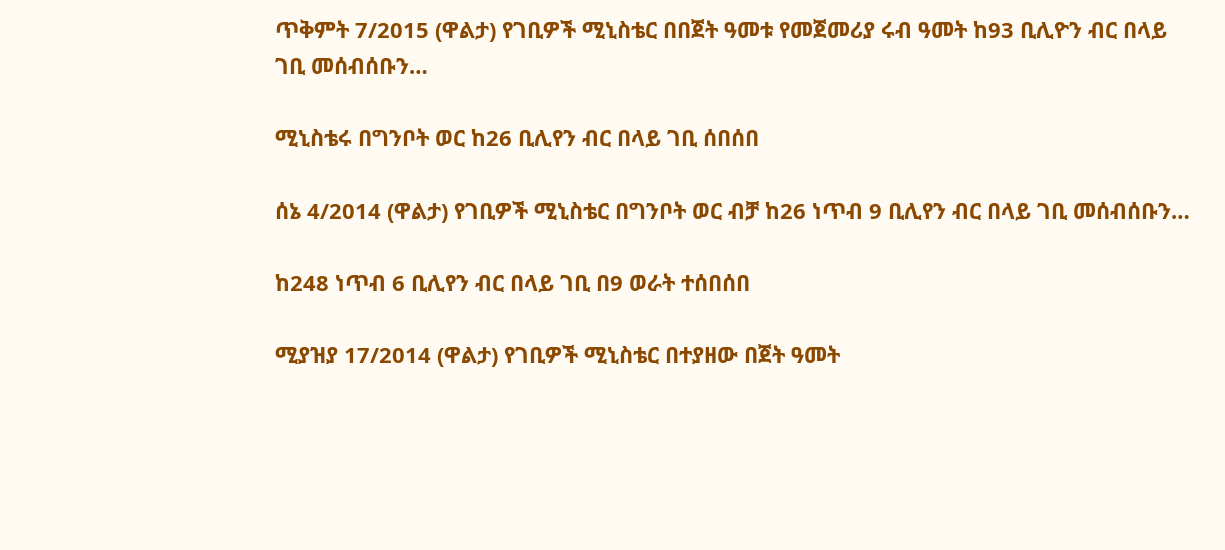ጥቅምት 7/2015 (ዋልታ) የገቢዎች ሚኒስቴር በበጀት ዓመቱ የመጀመሪያ ሩብ ዓመት ከ93 ቢሊዮን ብር በላይ ገቢ መሰብሰቡን…

ሚኒስቴሩ በግንቦት ወር ከ26 ቢሊየን ብር በላይ ገቢ ሰበሰበ

ሰኔ 4/2014 (ዋልታ) የገቢዎች ሚኒስቴር በግንቦት ወር ብቻ ከ26 ነጥብ 9 ቢሊየን ብር በላይ ገቢ መሰብሰቡን…

ከ248 ነጥብ 6 ቢሊየን ብር በላይ ገቢ በ9 ወራት ተሰበሰበ

ሚያዝያ 17/2014 (ዋልታ) የገቢዎች ሚኒስቴር በተያዘው በጀት ዓመት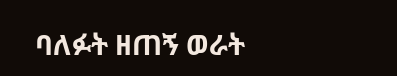ባለፉት ዘጠኝ ወራት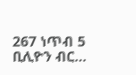267 ነጥብ 5 ቢሊዮን ብር…